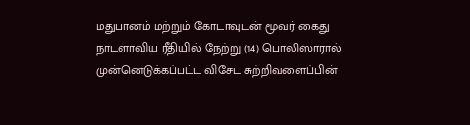மதுபானம் மற்றும் கோடாவுடன் மூவர் கைது
நாடளாவிய ரீதியில் நேற்று (14) பொலிஸாரால் முன்னெடுக்கப்பட்ட விசேட சுற்றிவளைப்பின்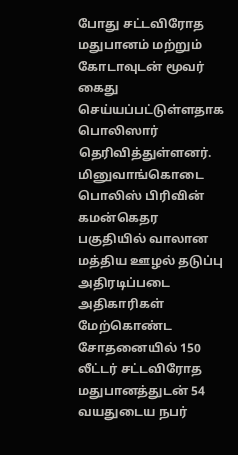போது சட்டவிரோத மதுபானம் மற்றும் கோடாவுடன் மூவர் கைது செய்யப்பட்டுள்ளதாக பொலிஸார் தெரிவித்துள்ளனர். மினுவாங்கொடை பொலிஸ் பிரிவின் கமன்கெதர பகுதியில் வாலான மத்திய ஊழல் தடுப்பு அதிரடிப்படை அதிகாரிகள் மேற்கொண்ட சோதனையில் 150 லீட்டர் சட்டவிரோத மதுபானத்துடன் 54 வயதுடைய நபர்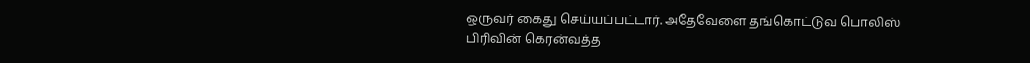ஒருவர் கைது செய்யப்பட்டார். அதேவேளை தங்கொட்டுவ பொலிஸ் பிரிவின் கெரன்வத்த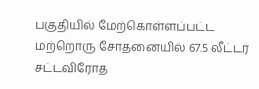பகுதியில் மேற்கொள்ளப்பட்ட மற்றொரு சோதனையில் 67.5 லீட்டர் சட்டவிரோத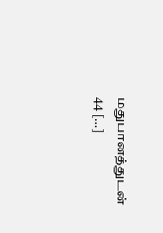மதுபானத்துடன் 44 […]